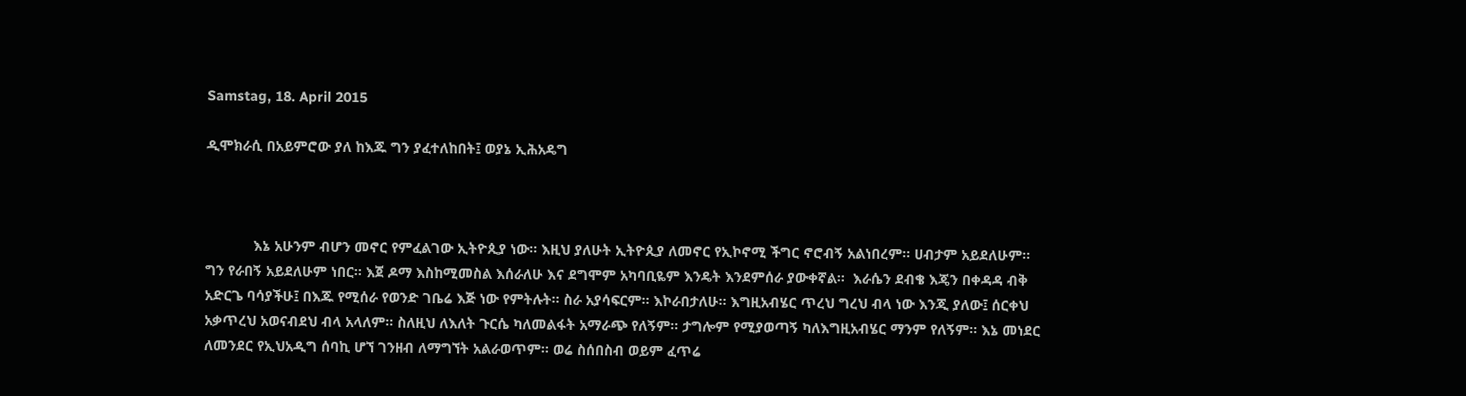Samstag, 18. April 2015

ዲሞክራሲ በአይምሮው ያለ ከእጁ ግን ያፈተለከበት፤ ወያኔ ኢሕአዴግ



            እኔ አሁንም ብሆን መኖር የምፈልገው ኢትዮጲያ ነው፡፡ እዚህ ያለሁት ኢትዮጲያ ለመኖር የኢኮኖሚ ችግር ኖሮብኝ አልነበረም፡፡ ሀብታም አይደለሁም፡፡ ግን የራበኝ አይደለሁም ነበር፡፡ እጀ ዶማ እስከሚመስል እሰራለሁ እና ደግሞም አካባቢዬም እንዴት እንደምሰራ ያውቀኛል፡፡  እራሴን ደብቄ እጄን በቀዳዳ ብቅ አድርጌ ባሳያችሁ፤ በእጁ የሚሰራ የወንድ ገቤሬ እጅ ነው የምትሉት፡፡ ስራ አያሳፍርም፡፡ እኮራበታለሁ፡፡ እግዚአብሄር ጥረህ ግረህ ብላ ነው እንጂ ያለው፤ ሰርቀህ አቃጥረህ አወናብደህ ብላ አላለም፡፡ ስለዚህ ለእለት ጉርሴ ካለመልፋት አማራጭ የለኝም፡፡ ታግሎም የሚያወጣኝ ካለእግዚአብሄር ማንም የለኝም፡፡ እኔ መነደር ለመንደር የኢህአዲግ ሰባኪ ሆኘ ገንዘብ ለማግኘት አልራወጥም፡፡ ወሬ ስሰበስብ ወይም ፈጥሬ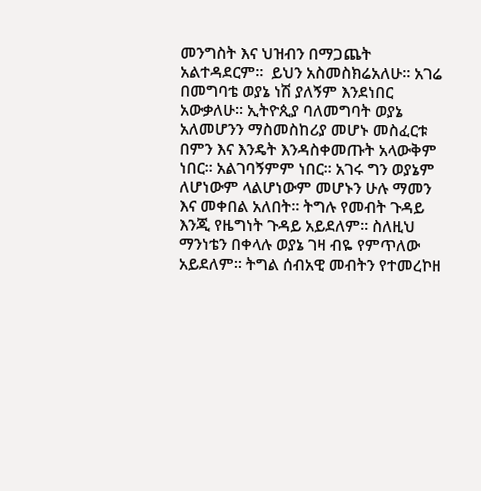መንግስት እና ህዝብን በማጋጨት አልተዳደርም፡፡  ይህን አስመስክሬአለሁ፡፡ አገሬ በመግባቴ ወያኔ ነሽ ያለኝም እንደነበር አውቃለሁ፡፡ ኢትዮጲያ ባለመግባት ወያኔ አለመሆንን ማስመስከሪያ መሆኑ መስፈርቱ በምን እና እንዴት እንዳስቀመጡት አላውቅም ነበር፡፡ አልገባኝምም ነበር፡፡ አገሩ ግን ወያኔም ለሆነውም ላልሆነውም መሆኑን ሁሉ ማመን እና መቀበል አለበት፡፡ ትግሉ የመብት ጉዳይ እንጂ የዜግነት ጉዳይ አይደለም፡፡ ስለዚህ ማንነቴን በቀላሉ ወያኔ ገዛ ብዬ የምጥለው አይደለም፡፡ ትግል ሰብአዊ መብትን የተመረኮዘ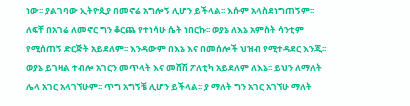ነው፡፡ ያልገባው ኢትዮጲያ በመኖሬ አግሎኝ ሊሆን ይችላል፡፡ እሱም አላስደነግጠኝም፡፡ ለፍቸ በአገሬ ለመኖር ግን ቆርጨ የተነሳሁ ሴት ነበርኩ፡፡ ወያኔ ለእኔ አምስት ሳንቲም የሚሰጠኝ ድርጅት አይደለም፡፡ እንዳውም በእኔ እና በመሰሎች ህዝብ የሚተዳደር እንጂ፡፡ ወያኔ ይገዛል ተብሎ አገርን መጥላት እና መሸሽ ፖለቲካ አይደለም ለእኔ፡፡ ይህን ለማለት ሌላ አገር አላገኘሁም፡፡ ጥግ አግኝቼ ሊሆን ይችላል፡፡ ያ ማለት ግን አገር አገኘሁ ማለት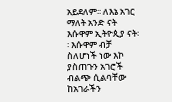አይደለም፡፡ ለእኔ አገር ማለት አንድ ናት እሱዋም ኢትዮጲያ ናት፡፡ እሱዋም ብቻ ስለሆነች ነው እኮ ያስጠጉን አገሮች ብልጭ ሲልባቸው ከአገራችን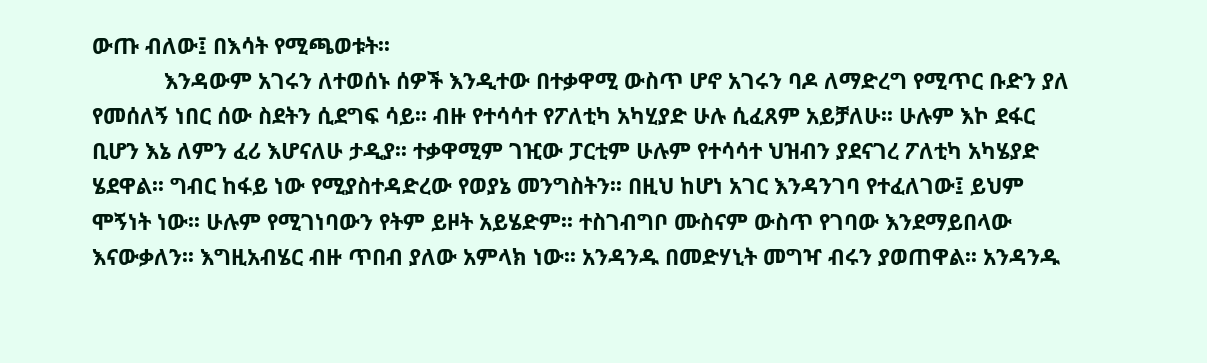ውጡ ብለው፤ በእሳት የሚጫወቱት፡፡
            እንዳውም አገሩን ለተወሰኑ ሰዎች እንዲተው በተቃዋሚ ውስጥ ሆኖ አገሩን ባዶ ለማድረግ የሚጥር ቡድን ያለ የመሰለኝ ነበር ሰው ስደትን ሲደግፍ ሳይ፡፡ ብዙ የተሳሳተ የፖለቲካ አካሂያድ ሁሉ ሲፈጸም አይቻለሁ፡፡ ሁሉም እኮ ደፋር ቢሆን እኔ ለምን ፈሪ እሆናለሁ ታዲያ፡፡ ተቃዋሚም ገዢው ፓርቲም ሁሉም የተሳሳተ ህዝብን ያደናገረ ፖለቲካ አካሄያድ ሄደዋል፡፡ ግብር ከፋይ ነው የሚያስተዳድረው የወያኔ መንግስትን፡፡ በዚህ ከሆነ አገር እንዳንገባ የተፈለገው፤ ይህም ሞኝነት ነው፡፡ ሁሉም የሚገነባውን የትም ይዞት አይሄድም፡፡ ተስገብግቦ ሙስናም ውስጥ የገባው እንደማይበላው እናውቃለን፡፡ እግዚአብሄር ብዙ ጥበብ ያለው አምላክ ነው፡፡ አንዳንዱ በመድሃኒት መግዣ ብሩን ያወጠዋል፡፡ አንዳንዱ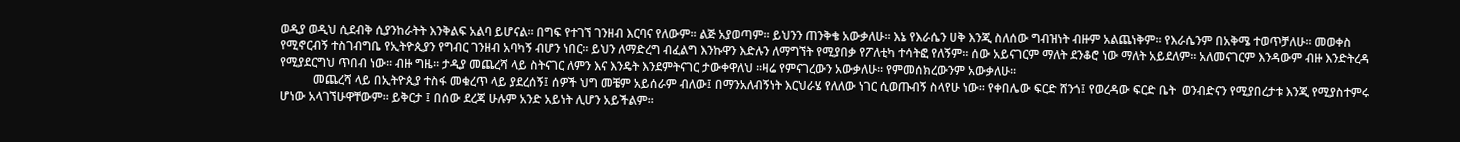ወዲያ ወዲህ ሲደብቅ ሲያንከራትት እንቅልፍ አልባ ይሆናል፡፡ በግፍ የተገኘ ገንዘብ እርባና የለውም፡፡ ልጅ አያወጣም፡፡ ይህንን ጠንቅቄ አውቃለሁ፡፡ እኔ የእራሴን ሀቅ እንጂ ስለሰው ግብዝነት ብዙም አልጨነቅም፡፡ የእራሴንም በአቅሜ ተወጥቻለሁ፡፡ መወቀስ የሚኖርብኝ ተስገብግቤ የኢትዮጲያን የግብር ገንዘብ አባካኝ ብሆን ነበር፡፡ ይህን ለማድረግ ብፈልግ እንኩዋን እድሉን ለማግኘት የሚያበቃ የፖለቲካ ተሳትፎ የለኝም፡፡ ሰው አይናገርም ማለት ደንቆሮ ነው ማለት አይደለም፡፡ አለመናገርም እንዳውም ብዙ እንድትረዳ የሚያደርግህ ጥበብ ነው፡፡ ብዙ ግዜ፡፡ ታዲያ መጨረሻ ላይ ስትናገር ለምን እና እንዴት እንደምትናገር ታውቀዋለህ ፡፡ዛሬ የምናገረውን አውቃለሁ፡፡ የምመሰክረውንም አውቃለሁ፡፡
           መጨረሻ ላይ በኢትዮጲያ ተስፋ መቁረጥ ላይ ያደረሰኝ፤ ሰዎች ህግ መቼም አይሰራም ብለው፤ በማንአለብኝነት እርህራሄ የለለው ነገር ሲወጡብኝ ስላየሁ ነው፡፡ የቀበሌው ፍርድ ሸንጎ፤ የወረዳው ፍርድ ቤት  ወንብድናን የሚያበረታቱ እንጂ የሚያስተምሩ ሆነው አላገኘሁዋቸውም፡፡ ይቅርታ ፤ በሰው ደረጃ ሁሉም አንድ አይነት ሊሆን አይችልም፡፡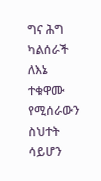ግና ሕግ ካልሰራች ለእኔ ተቁዋሙ የሚሰራውን ስህተት ሳይሆን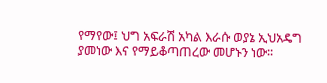የማየው፤ ህግ አፍራሽ አካል እራሱ ወያኔ ኢህአዴግ ያመነው እና የማይቆጣጠረው መሆኑን ነው፡፡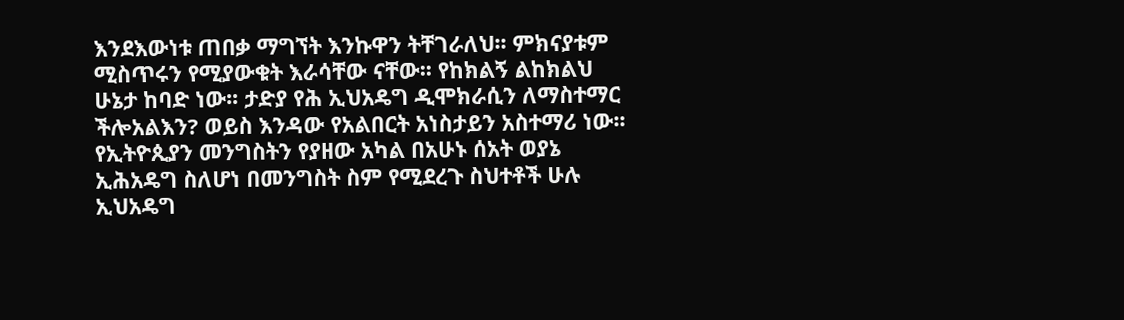እንደእውነቱ ጠበቃ ማግኘት እንኩዋን ትቸገራለህ፡፡ ምክናያቱም ሚስጥሩን የሚያውቁት እራሳቸው ናቸው፡፡ የከክልኝ ልከክልህ ሁኔታ ከባድ ነው፡፡ ታድያ የሕ ኢህአዴግ ዲሞክራሲን ለማስተማር ችሎአልእን? ወይስ እንዳው የአልበርት አነስታይን አስተማሪ ነው፡፡  የኢትዮጲያን መንግስትን የያዘው አካል በአሁኑ ሰአት ወያኔ ኢሕአዴግ ስለሆነ በመንግስት ስም የሚደረጉ ስህተቶች ሁሉ ኢህአዴግ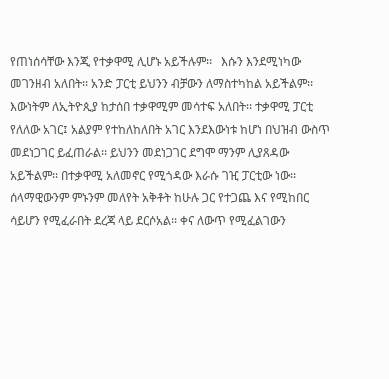የጠነሰሳቸው እንጂ የተቃዋሚ ሊሆኑ አይችሉም፡፡   እሱን እንደሚነካው መገንዘብ አለበት፡፡ አንድ ፓርቲ ይህንን ብቻውን ለማስተካከል አይችልም፡፡ እውነትም ለኢትዮጲያ ከታሰበ ተቃዋሚም መሳተፍ አለበት፡፡ ተቃዋሚ ፓርቲ የለለው አገር፤ አልያም የተከለከለበት አገር እንደእውነቱ ከሆነ በህዝብ ውስጥ መደነጋገር ይፈጠራል፡፡ ይህንን መደነጋገር ደግሞ ማንም ሊያጸዳው አይችልም፡፡ በተቃዋሚ አለመኖር የሚጎዳው እራሱ ገዢ ፓርቲው ነው፡፡ ሰላማዊውንም ምኑንም መለየት አቅቶት ከሁሉ ጋር የተጋጨ እና የሚከበር ሳይሆን የሚፈራበት ደረጃ ላይ ደርሶአል፡፡ ቀና ለውጥ የሚፈልገውን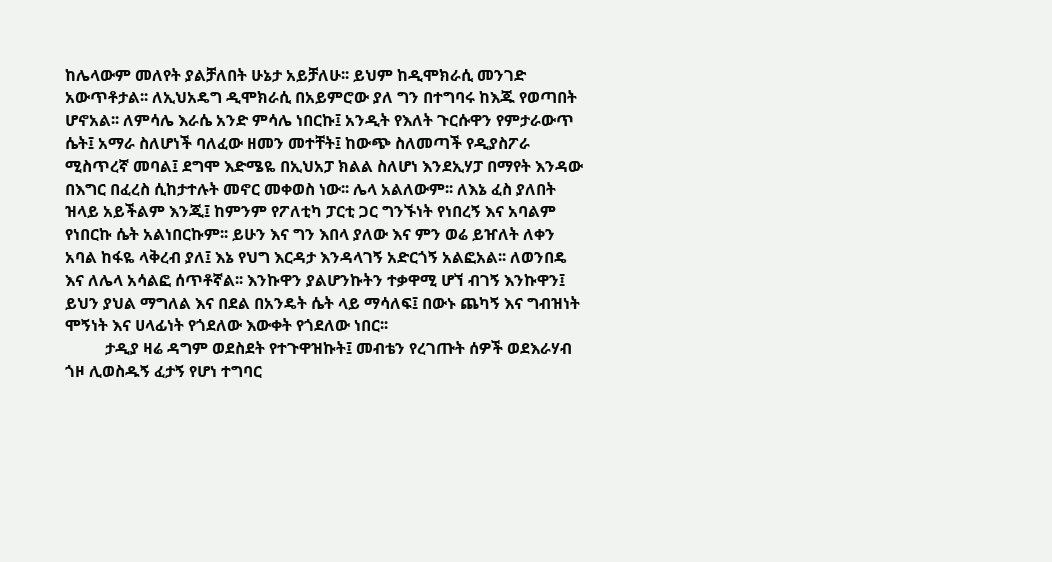ከሌላውም መለየት ያልቻለበት ሁኔታ አይቻለሁ፡፡ ይህም ከዲሞክራሲ መንገድ አውጥቶታል፡፡ ለኢህአዴግ ዲሞክራሲ በአይምሮው ያለ ግን በተግባሩ ከእጁ የወጣበት ሆኖአል፡፡ ለምሳሌ እራሴ አንድ ምሳሌ ነበርኩ፤ አንዲት የእለት ጉርሱዋን የምታራውጥ ሴት፤ አማራ ስለሆነች ባለፈው ዘመን መተቸት፤ ከውጭ ስለመጣች የዲያስፖራ ሚስጥረኛ መባል፤ ደግሞ እድሜዬ በኢህአፓ ክልል ስለሆነ እንደኢሃፓ በማየት እንዳው በእግር በፈረስ ሲከታተሉት መኖር መቀወስ ነው፡፡ ሌላ አልለውም፡፡ ለእኔ ፈስ ያለበት ዝላይ አይችልም እንጂ፤ ከምንም የፖለቲካ ፓርቲ ጋር ግንኙነት የነበረኝ እና አባልም የነበርኩ ሴት አልነበርኩም፡፡ ይሁን እና ግን እበላ ያለው እና ምን ወሬ ይዠለት ለቀን አባል ከፋዬ ላቅረብ ያለ፤ እኔ የህግ እርዳታ እንዳላገኝ አድርጎኝ አልፎአል፡፡ ለወንበዴ እና ለሌላ አሳልፎ ሰጥቶኛል፡፡ እንኩዋን ያልሆንኩትን ተቃዋሚ ሆኘ ብገኝ እንኩዋን፤ ይህን ያህል ማግለል እና በደል በአንዴት ሴት ላይ ማሳለፍ፤ በውኑ ጨካኝ እና ግብዝነት ሞኝነት እና ሀላፊነት የጎደለው እውቀት የጎደለው ነበር፡፡
          ታዲያ ዛሬ ዳግም ወደስደት የተጉዋዝኩት፤ መብቴን የረገጡት ሰዎች ወደእራሃብ ጎዞ ሊወስዱኝ ፈታኝ የሆነ ተግባር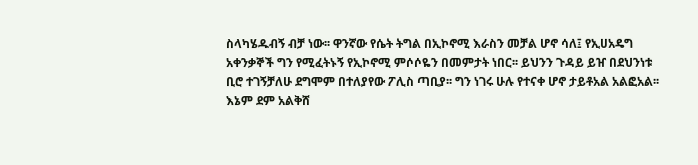ስላካሄዱብኝ ብቻ ነው፡፡ ዋንኛው የሴት ትግል በኢኮኖሚ እራስን መቻል ሆኖ ሳለ፤ የኢሀአዴግ አቀንቃኞች ግን የሚፈትኑኝ የኢኮኖሚ ምሶሶዬን በመምታት ነበር፡፡ ይህንን ጉዳይ ይዠ በደህንነቱ ቢሮ ተገኝቻለሁ ደግሞም በተለያየው ፖሊስ ጣቢያ፡፡ ግን ነገሩ ሁሉ የተናቀ ሆኖ ታይቶአል አልፎአል፡፡ እኔም ደም አልቅሸ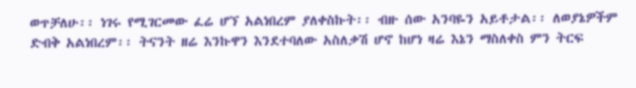ወጥቻለሁ፡፡ ነገሩ የሚገርመው ፈሬ ሆኘ አልነበረም ያለቀስኩት፡፡ ብዙ ሰው አንባዬን አይቶታል፡፡ ለወያኔዎችም ድብቅ አልነበረም፡፡ ትናንት ዘሬ እንኩዋን እንደተባለው አስለቃሽ ሆኖ ከሆነ ዛሬ እኔን ማስለቀስ ምን ትርፍ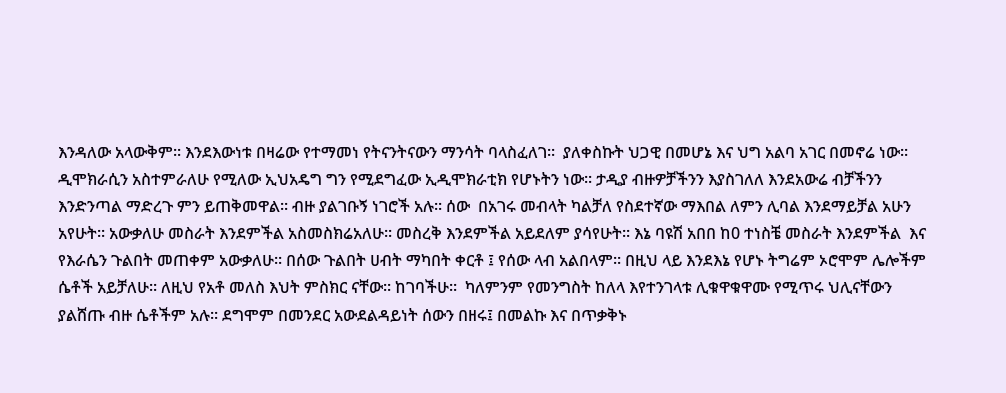እንዳለው አላውቅም፡፡ እንደእውነቱ በዛሬው የተማመነ የትናንትናውን ማንሳት ባላስፈለገ፡፡  ያለቀስኩት ህጋዊ በመሆኔ እና ህግ አልባ አገር በመኖሬ ነው፡፡ ዲሞክራሲን አስተምራለሁ የሚለው ኢህአዴግ ግን የሚደግፈው ኢዲሞክራቲክ የሆኑትን ነው፡፡ ታዲያ ብዙዎቻችንን እያስገለለ እንደአውሬ ብቻችንን እንድንጣል ማድረጉ ምን ይጠቅመዋል፡፡ ብዙ ያልገቡኝ ነገሮች አሉ፡፡ ሰው  በአገሩ መብላት ካልቻለ የስደተኛው ማእበል ለምን ሊባል እንደማይቻል አሁን አየሁት፡፡ አውቃለሁ መስራት እንደምችል አስመስክሬአለሁ፡፡ መስረቅ እንደምችል አይደለም ያሳየሁት፡፡ እኔ ባዩሽ አበበ ከ0 ተነስቼ መስራት እንደምችል  እና የእራሴን ጉልበት መጠቀም አውቃለሁ፡፡ በሰው ጉልበት ሀብት ማካበት ቀርቶ ፤ የሰው ላብ አልበላም፡፡ በዚህ ላይ እንደእኔ የሆኑ ትግሬም ኦሮሞም ሌሎችም ሴቶች አይቻለሁ፡፡ ለዚህ የአቶ መለስ እህት ምስክር ናቸው፡፡ ከገባችሁ፡፡  ካለምንም የመንግስት ከለላ እየተንገላቱ ሊቁዋቁዋሙ የሚጥሩ ህሊናቸውን ያልሸጡ ብዙ ሴቶችም አሉ፡፡ ደግሞም በመንደር አውደልዳይነት ሰውን በዘሩ፤ በመልኩ እና በጥቃቅኑ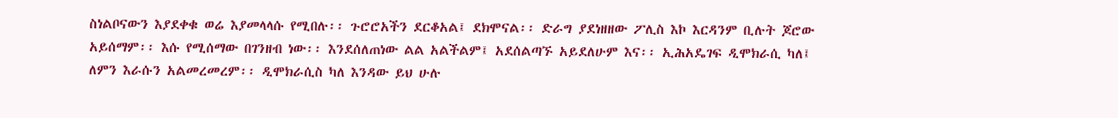ስነልቦናውን እያደቀቁ ወሬ እያመላላሱ የሚበሉ፡፡ ጉሮሮአችን ደርቆአል፤ ደክሞናል፡፡ ድራግ ያደነዘዘው ፖሊስ እኮ እርዳንም ቢሉት ጆሮው አይሰማም፡፡ እሱ የሚሰማው በገንዘብ ነው፡፡ እንደሰለጠነው ልል አልችልም፤ አደሰልጣኙ አይደለሁም እና፡፡ ኢሕአዴገፍ ዲሞክራሲ ካለ፤ ለምን እራሱን አልመረመረም፡፡ ዲሞክራሲስ ካለ እንዳው ይህ ሁሉ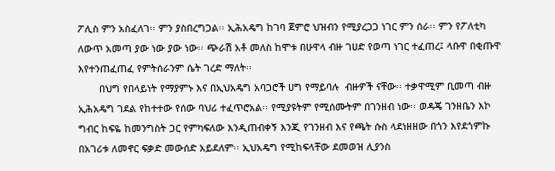ፖሊስ ምን አስፈለገ፡፡ ምን ያስበረግጋል፡፡ ኢሕአዴግ ከገባ ጀምሮ ህዝብን የሚያረጋጋ ነገር ምን ሰራ፡፡ ምን የፖለቲካ ለውጥ አመጣ ያው ነው ያው ነው፡፡ ጭራሽ አቶ መለስ ከሞቱ በሁዋላ ብዙ ገሀድ የወጣ ነገር ተፈጠረ፤ ላቡዋ በቂጡዋ እየተንጠፈጠፈ የምትሰራንም ሴት ገረድ ማለት፡፡
       በህግ የበላይነት የማያምኑ እና በኢህአዴግ አባጋሮች ሀግ የማይባሉ  ብዙዎች ናቸው፡፡ ተቃዋሚም ቢመጣ ብዙ ኢሕአዴግ ገደል የከተተው የሰው ባህሪ ተፈጥሮአል፡፡ የሚያዩትም የሚሰሙትም በገንዘብ ነው፡፡ ወዳጄ ገንዘቤን እኮ ግብር ከፍዬ ከመንግስት ጋር የምካፍለው እንዲጠብቀኝ እንጂ የገንዘብ እና የጫት ሱስ ላደነዘዘው በጎን እየደጎምኩ በአገሪቱ ለመኖር ፍቃድ መውሰድ አይደለም፡፡ ኢህአዴግ የሚከፍላቸው ደመወዝ ሊያንስ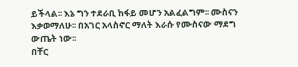ይችላል፡፡ እኔ ግን ተደራቢ ከፋይ መሆን አልፈልግም፡፡ ሙስናን እቃወማለሁ፡፡ በአገር አላስኖር ማለት እራሱ የሙስናው ማደግ ውጤት ነው፡፡
በቸር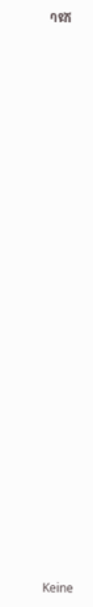ባዩሽ
























Keine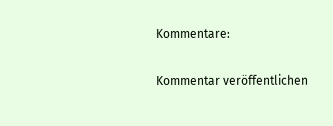Kommentare:

Kommentar veröffentlichen